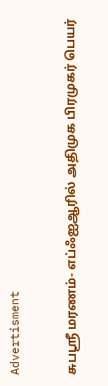Advertisment

சுபஸ்ரீ மரணம்- எப்ஃஐஆரில் அதிமுக பிரமுகர் பெயர்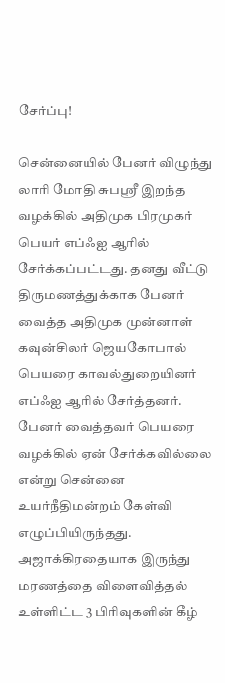சேர்ப்பு!

சென்னையில் பேனர் விழுந்து லாரி மோதி சுபஸ்ரீ இறந்த வழக்கில் அதிமுக பிரமுகர் பெயர் எப்ஃஐ ஆரில் சேர்க்கப்பட்டது. தனது வீட்டு திருமணத்துக்காக பேனர் வைத்த அதிமுக முன்னாள் கவுன்சிலர் ஜெயகோபால் பெயரை காவல்துறையினர் எப்ஃஐ ஆரில் சேர்த்தனர். பேனர் வைத்தவர் பெயரை வழக்கில் ஏன் சேர்க்கவில்லை என்று சென்னை உயர்நீதிமன்றம் கேள்வி எழுப்பியிருந்தது. அஜாக்கிரதையாக இருந்து மரணத்தை விளைவித்தல் உள்ளிட்ட 3 பிரிவுகளின் கீழ்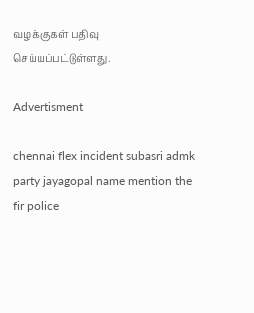வழக்குகள் பதிவு செய்யப்பட்டுள்ளது.

Advertisment

chennai flex incident subasri admk party jayagopal name mention the fir police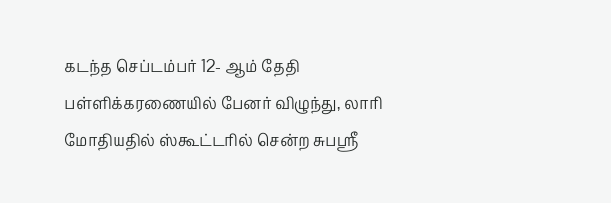கடந்த செப்டம்பர் 12- ஆம் தேதி பள்ளிக்கரணையில் பேனர் விழுந்து, லாரி மோதியதில் ஸ்கூட்டரில் சென்ற சுபஸ்ரீ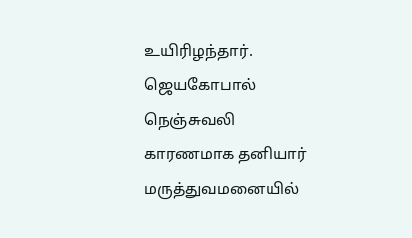உயிரிழந்தார். ஜெயகோபால் நெஞ்சுவலி காரணமாக தனியார் மருத்துவமனையில்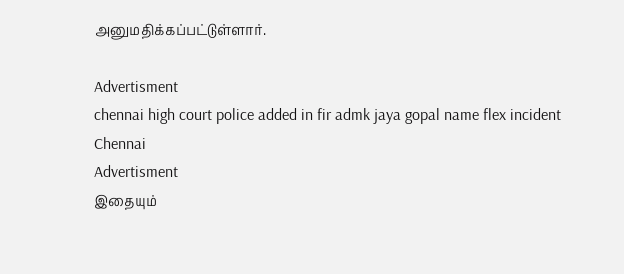அனுமதிக்கப்பட்டுள்ளார்.

Advertisment
chennai high court police added in fir admk jaya gopal name flex incident Chennai
Advertisment
இதையும்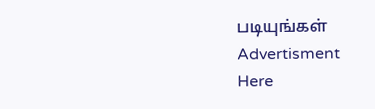படியுங்கள்
Advertisment
Here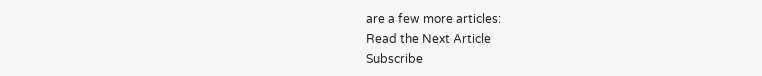are a few more articles:
Read the Next Article
Subscribe